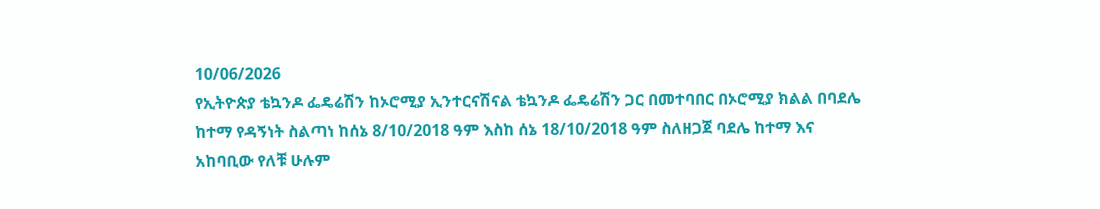10/06/2026
የኢትዮጵያ ቴኳንዶ ፌዴሬሽን ከኦሮሚያ ኢንተርናሽናል ቴኳንዶ ፌዴሬሽን ጋር በመተባበር በኦሮሚያ ክልል በባደሌ ከተማ የዳኝነት ስልጣነ ከሰኔ 8/10/2018 ዓም እስከ ሰኔ 18/10/2018 ዓም ስለዘጋጀ ባደሌ ከተማ እና አከባቢው የለቹ ሁሉም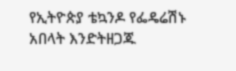የኢትዮጵያ ቴኳንዶ የፌዴሬሽኑ አበላት እንድትዘጋጁ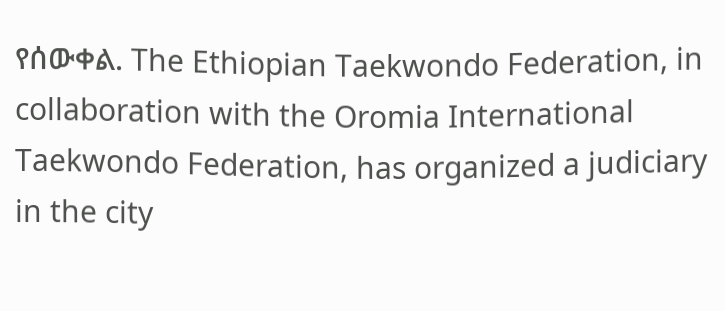የሰውቀል. The Ethiopian Taekwondo Federation, in collaboration with the Oromia International Taekwondo Federation, has organized a judiciary in the city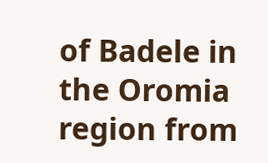of Badele in the Oromia region from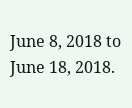June 8, 2018 to June 18, 2018.